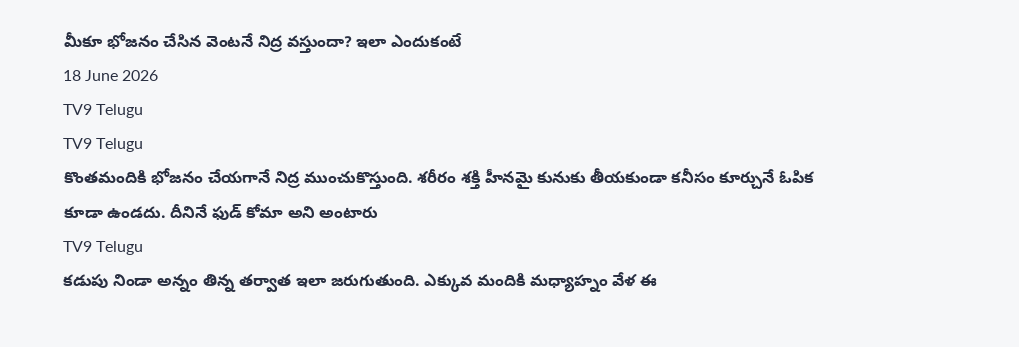మీకూ భోజనం చేసిన వెంటనే నిద్ర వస్తుందా? ఇలా ఎందుకంటే
18 June 2026
TV9 Telugu
TV9 Telugu
కొంతమందికి భోజనం చేయగానే నిద్ర ముంచుకొస్తుంది. శరీరం శక్తి హీనమై కునుకు తీయకుండా కనీసం కూర్చునే ఓపిక కూడా ఉండదు. దీనినే ఫుడ్ కోమా అని అంటారు
TV9 Telugu
కడుపు నిండా అన్నం తిన్న తర్వాత ఇలా జరుగుతుంది. ఎక్కువ మందికి మధ్యాహ్నం వేళ ఈ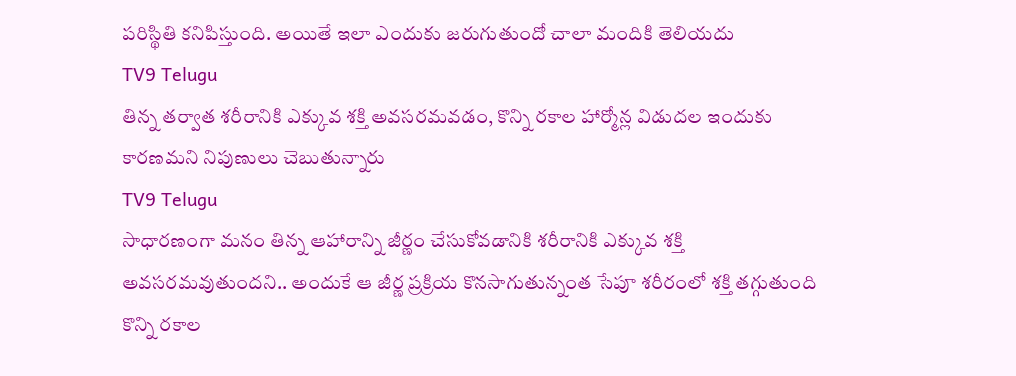పరిస్థితి కనిపిస్తుంది. అయితే ఇలా ఎందుకు జరుగుతుందో చాలా మందికి తెలియదు
TV9 Telugu
తిన్న తర్వాత శరీరానికి ఎక్కువ శక్తి అవసరమవడం, కొన్ని రకాల హార్మోన్ల విడుదల ఇందుకు కారణమని నిపుణులు చెబుతున్నారు
TV9 Telugu
సాధారణంగా మనం తిన్న ఆహారాన్ని జీర్ణం చేసుకోవడానికి శరీరానికి ఎక్కువ శక్తి అవసరమవుతుందని.. అందుకే ఆ జీర్ణ ప్రక్రియ కొనసాగుతున్నంత సేపూ శరీరంలో శక్తి తగ్గుతుంది
కొన్ని రకాల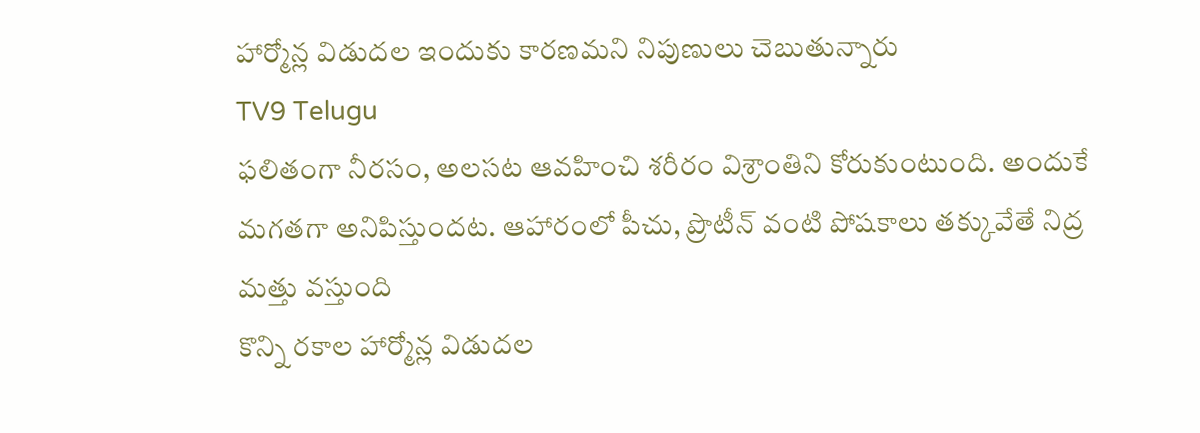హార్మోన్ల విడుదల ఇందుకు కారణమని నిపుణులు చెబుతున్నారు
TV9 Telugu
ఫలితంగా నీరసం, అలసట ఆవహించి శరీరం విశ్రాంతిని కోరుకుంటుంది. అందుకే మగతగా అనిపిస్తుందట. ఆహారంలో పీచు, ప్రొటీన్ వంటి పోషకాలు తక్కువేతే నిద్ర మత్తు వస్తుంది
కొన్ని రకాల హార్మోన్ల విడుదల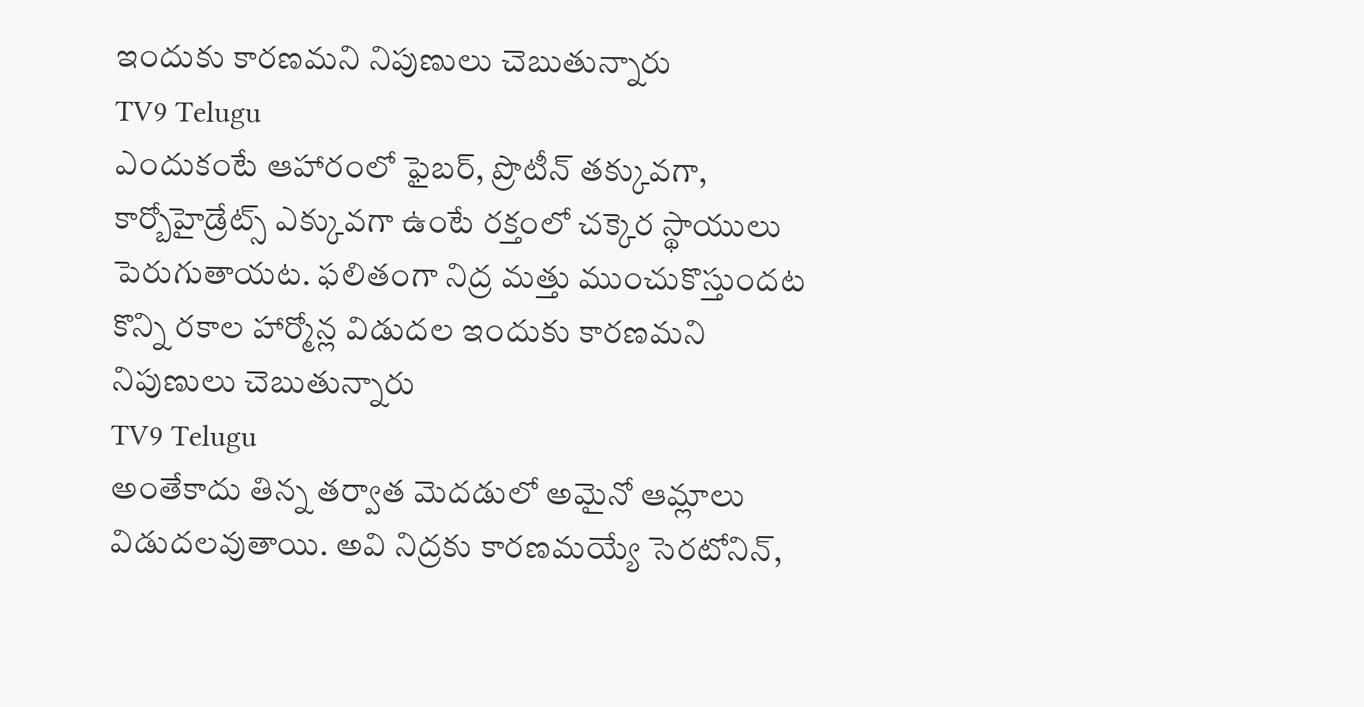ఇందుకు కారణమని నిపుణులు చెబుతున్నారు
TV9 Telugu
ఎందుకంటే ఆహారంలో ఫైబర్, ప్రొటీన్ తక్కువగా, కార్బోహైడ్రేట్స్ ఎక్కువగా ఉంటే రక్తంలో చక్కెర స్థాయులు పెరుగుతాయట. ఫలితంగా నిద్ర మత్తు ముంచుకొస్తుందట
కొన్ని రకాల హార్మోన్ల విడుదల ఇందుకు కారణమని నిపుణులు చెబుతున్నారు
TV9 Telugu
అంతేకాదు తిన్న తర్వాత మెదడులో అమైనో ఆమ్లాలు విడుదలవుతాయి. అవి నిద్రకు కారణమయ్యే సెరటోనిన్,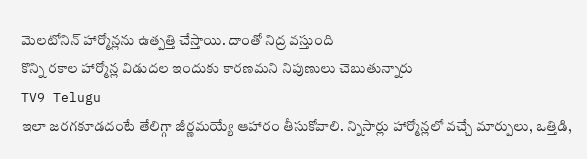మెలటోనిన్ హార్మోన్లను ఉత్పత్తి చేస్తాయి. దాంతో నిద్ర వస్తుంది
కొన్ని రకాల హార్మోన్ల విడుదల ఇందుకు కారణమని నిపుణులు చెబుతున్నారు
TV9 Telugu
ఇలా జరగకూడదంటే తేలిగ్గా జీర్ణమయ్యే ఆహారం తీసుకోవాలి. న్నిసార్లు హార్మోన్లలో వచ్చే మార్పులు, ఒత్తిడి,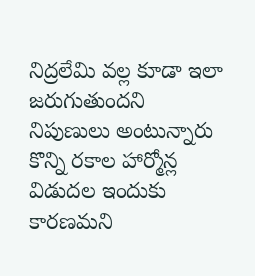నిద్రలేమి వల్ల కూడా ఇలా జరుగుతుందని నిపుణులు అంటున్నారు
కొన్ని రకాల హార్మోన్ల విడుదల ఇందుకు కారణమని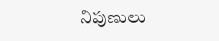నిపుణులు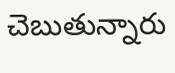చెబుతున్నారు